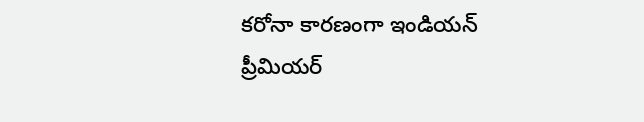కరోనా కారణంగా ఇండియన్ ప్రీమియర్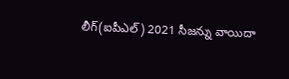లీగ్(ఐపీఎల్) 2021 సీజన్ను వాయిదా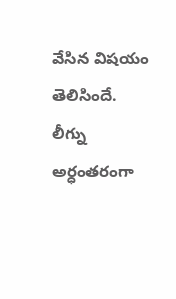వేసిన విషయం తెలిసిందే. లీగ్ను అర్ధంతరంగా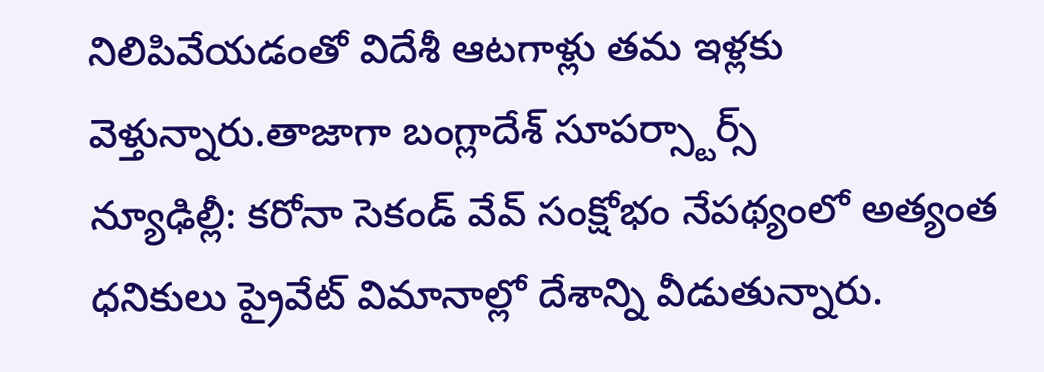నిలిపివేయడంతో విదేశీ ఆటగాళ్లు తమ ఇళ్లకు వెళ్తున్నారు.తాజాగా బంగ్లాదేశ్ సూపర్స్టార్స్
న్యూఢిల్లీ: కరోనా సెకండ్ వేవ్ సంక్షోభం నేపథ్యంలో అత్యంత ధనికులు ప్రైవేట్ విమానాల్లో దేశాన్ని వీడుతున్నారు.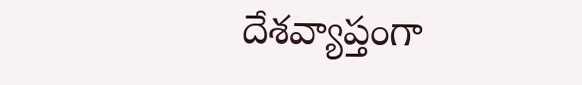దేశవ్యాప్తంగా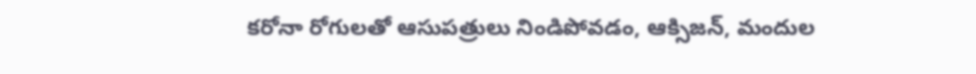కరోనా రోగులతో ఆసుపత్రులు నిండిపోవడం, ఆక్సిజన్, మందుల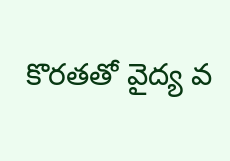కొరతతో వైద్య వ